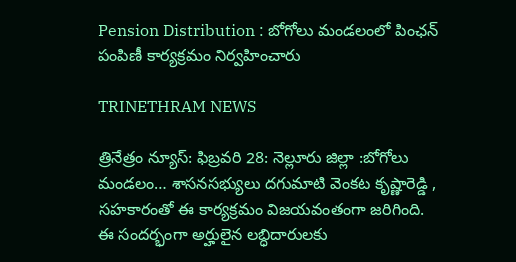Pension Distribution : బోగోలు మండలంలో పింఛన్ పంపిణీ కార్యక్రమం నిర్వహించారు

TRINETHRAM NEWS

త్రినేత్రం న్యూస్: ఫిబ్రవరి 28: నెల్లూరు జిల్లా :బోగోలు మండలం… శాసనసభ్యులు దగుమాటి వెంకట కృష్ణారెడ్డి , సహకారంతో ఈ కార్యక్రమం విజయవంతంగా జరిగింది. ఈ సందర్భంగా అర్హులైన లబ్ధిదారులకు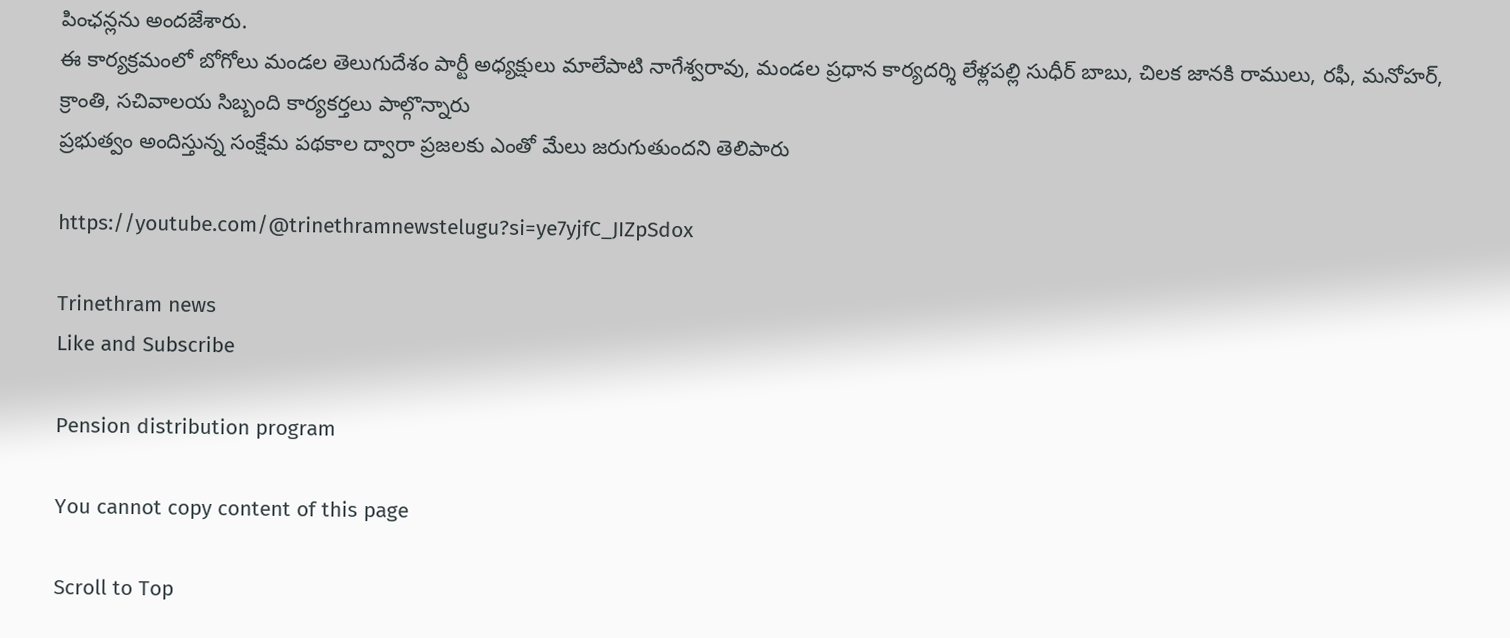పింఛన్లను అందజేశారు.
ఈ కార్యక్రమంలో బోగోలు మండల తెలుగుదేశం పార్టీ అధ్యక్షులు మాలేపాటి నాగేశ్వరావు, మండల ప్రధాన కార్యదర్శి లేళ్లపల్లి సుధీర్ బాబు, చిలక జానకి రాములు, రఫీ, మనోహర్, క్రాంతి, సచివాలయ సిబ్బంది కార్యకర్తలు పాల్గొన్నారు
ప్రభుత్వం అందిస్తున్న సంక్షేమ పథకాల ద్వారా ప్రజలకు ఎంతో మేలు జరుగుతుందని తెలిపారు

https://youtube.com/@trinethramnewstelugu?si=ye7yjfC_JIZpSdox

Trinethram news
Like and Subscribe

Pension distribution program

You cannot copy content of this page

Scroll to Top